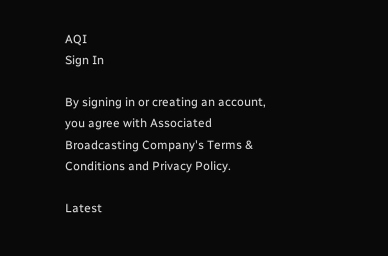AQI
Sign In

By signing in or creating an account, you agree with Associated Broadcasting Company's Terms & Conditions and Privacy Policy.

Latest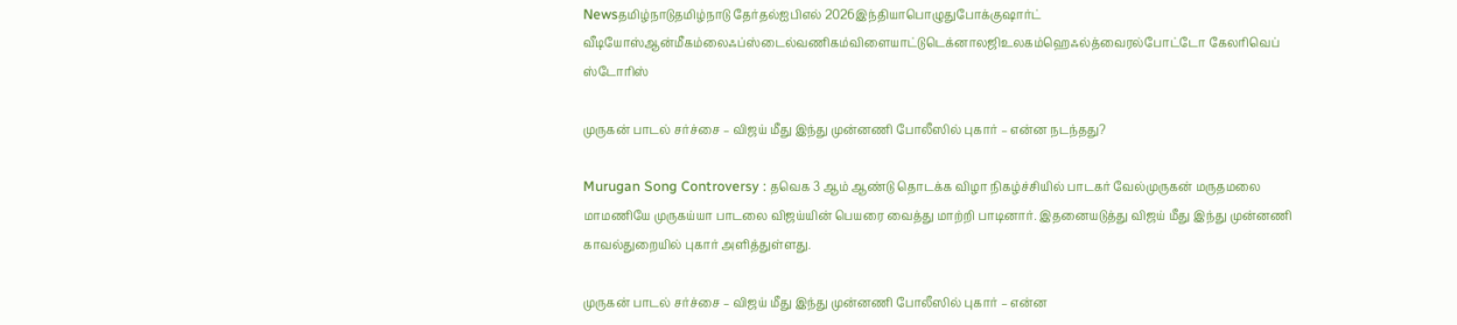Newsதமிழ்நாடுதமிழ்நாடு தேர்தல்ஐபிஎல் 2026இந்தியாபொழுதுபோக்குஷார்ட் வீடியோஸ்ஆன்மீகம்லைஃப்ஸ்டைல்வணிகம்விளையாட்டுடெக்னாலஜிஉலகம்ஹெஃல்த்வைரல்போட்டோ கேலரிவெப் ஸ்டோரிஸ்

முருகன் பாடல் சர்ச்சை – விஜய் மீது இந்து முன்னணி போலீஸில் புகார் – என்ன நடந்தது?

Murugan Song Controversy : தவெக 3 ஆம் ஆண்டு தொடக்க விழா நிகழ்ச்சியில் பாடகர் வேல்முருகன் மருதமலை மாமணியே முருகய்யா பாடலை விஜய்யின் பெயரை வைத்து மாற்றி பாடினார். இதனையடுத்து விஜய் மீது இந்து முன்னணி காவல்துறையில் புகார் அளித்துள்ளது.

முருகன் பாடல் சர்ச்சை – விஜய் மீது இந்து முன்னணி போலீஸில் புகார் – என்ன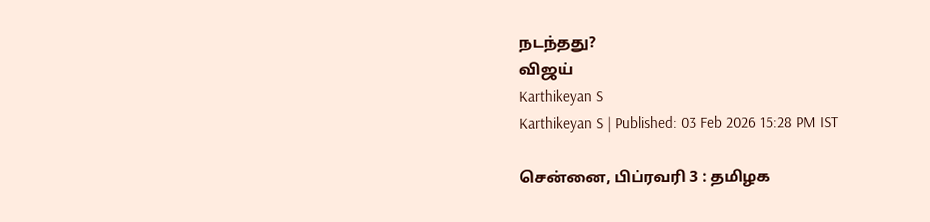நடந்தது?
விஜய்
Karthikeyan S
Karthikeyan S | Published: 03 Feb 2026 15:28 PM IST

சென்னை, பிப்ரவரி 3 : தமிழக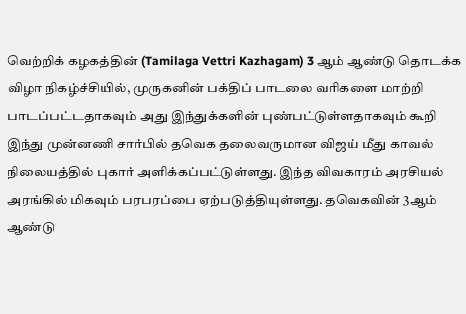வெற்றிக் கழகத்தின் (Tamilaga Vettri Kazhagam) 3 ஆம் ஆண்டு தொடக்க விழா நிகழ்ச்சியில், முருகனின் பக்திப் பாடலை வரிகளை மாற்றி பாடப்பட்டதாகவும் அது இந்துக்களின் புண்பட்டுள்ளதாகவும் கூறி இந்து முன்னணி சார்பில் தவெக தலைவருமான விஜய் மீது காவல் நிலையத்தில் புகார் அளிக்கப்பட்டுள்ளது. இந்த விவகாரம் அரசியல் அரங்கில் மிகவும் பரபரப்பை ஏற்படுத்தியுள்ளது. தவெகவின் 3ஆம் ஆண்டு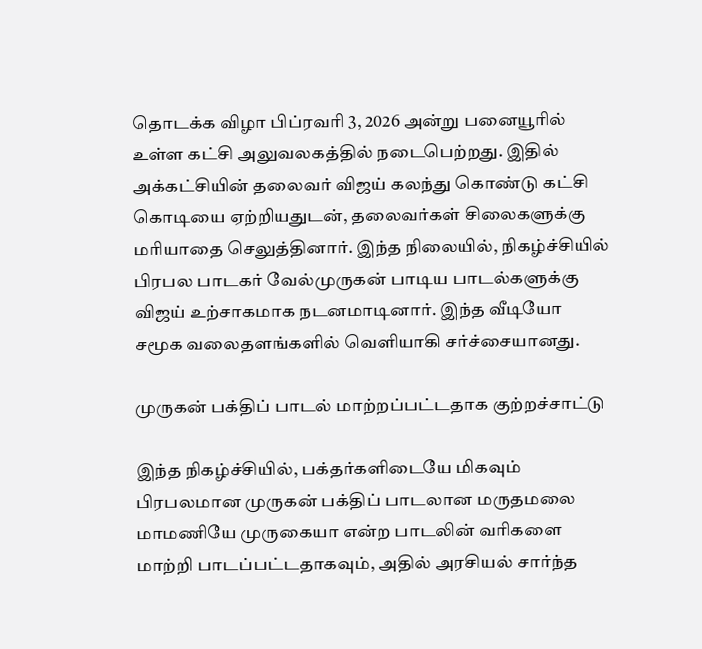தொடக்க விழா பிப்ரவரி 3, 2026 அன்று பனையூரில் உள்ள கட்சி அலுவலகத்தில் நடைபெற்றது. இதில் அக்கட்சியின் தலைவர் விஜய் கலந்து கொண்டு கட்சி கொடியை ஏற்றியதுடன், தலைவர்கள் சிலைகளுக்கு மரியாதை செலுத்தினார். இந்த நிலையில், நிகழ்ச்சியில் பிரபல பாடகர் வேல்முருகன் பாடிய பாடல்களுக்கு விஜய் உற்சாகமாக நடனமாடினார். இந்த வீடியோ சமூக வலைதளங்களில் வெளியாகி சர்ச்சையானது.

முருகன் பக்திப் பாடல் மாற்றப்பட்டதாக குற்றச்சாட்டு

இந்த நிகழ்ச்சியில், பக்தர்களிடையே மிகவும் பிரபலமான முருகன் பக்திப் பாடலான மருதமலை மாமணியே முருகையா என்ற பாடலின் வரிகளை மாற்றி பாடப்பட்டதாகவும், அதில் அரசியல் சார்ந்த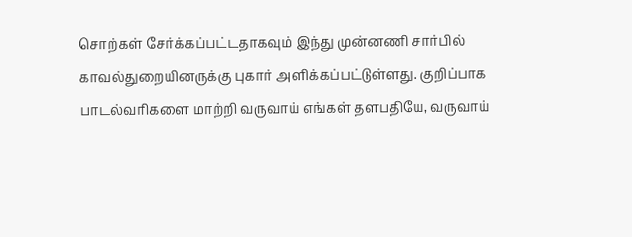சொற்கள் சேர்க்கப்பட்டதாகவும் இந்து முன்னணி சார்பில் காவல்துறையினருக்கு புகார் அளிக்கப்பட்டுள்ளது. குறிப்பாக பாடல்வரிகளை மாற்றி வருவாய் எங்கள் தளபதியே, வருவாய்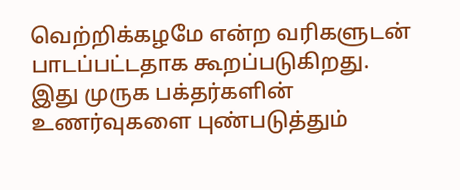வெற்றிக்கழமே என்ற வரிகளுடன் பாடப்பட்டதாக கூறப்படுகிறது. இது முருக பக்தர்களின் உணர்வுகளை புண்படுத்தும்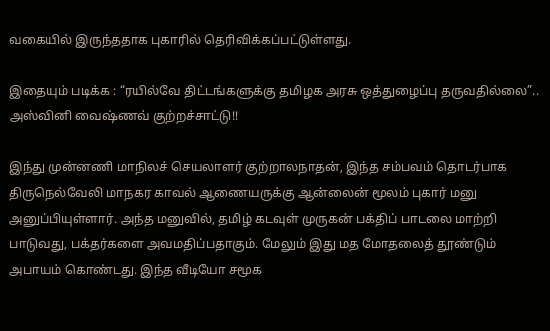வகையில் இருந்ததாக புகாரில் தெரிவிக்கப்பட்டுள்ளது.

இதையும் படிக்க : “ரயில்வே திட்டங்களுக்கு தமிழக அரசு ஒத்துழைப்பு தருவதில்லை”.. அஸ்வினி வைஷ்ணவ் குற்றச்சாட்டு!!

இந்து முன்னணி மாநிலச் செயலாளர் குற்றாலநாதன், இந்த சம்பவம் தொடர்பாக திருநெல்வேலி மாநகர காவல் ஆணையருக்கு ஆன்லைன் மூலம் புகார் மனு அனுப்பியுள்ளார். அந்த மனுவில், தமிழ் கடவுள் முருகன் பக்திப் பாடலை மாற்றி பாடுவது, பக்தர்களை அவமதிப்பதாகும். மேலும் இது மத மோதலைத் தூண்டும் அபாயம் கொண்டது. இந்த வீடியோ சமூக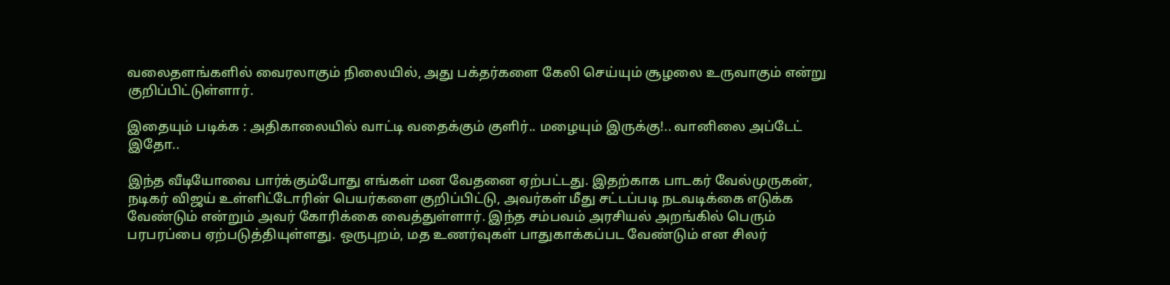வலைதளங்களில் வைரலாகும் நிலையில், அது பக்தர்களை கேலி செய்யும் சூழலை உருவாகும் என்று குறிப்பிட்டுள்ளார்.

இதையும் படிக்க : அதிகாலையில் வாட்டி வதைக்கும் குளிர்.. மழையும் இருக்கு!.. வானிலை அப்டேட் இதோ..

இந்த வீடியோவை பார்க்கும்போது எங்கள் மன வேதனை ஏற்பட்டது. இதற்காக பாடகர் வேல்முருகன், நடிகர் விஜய் உள்ளிட்டோரின் பெயர்களை குறிப்பிட்டு, அவர்கள் மீது சட்டப்படி நடவடிக்கை எடுக்க வேண்டும் என்றும் அவர் கோரிக்கை வைத்துள்ளார். இந்த சம்பவம் அரசியல் அறங்கில் பெரும் பரபரப்பை ஏற்படுத்தியுள்ளது. ஒருபுறம், மத உணர்வுகள் பாதுகாக்கப்பட வேண்டும் என சிலர்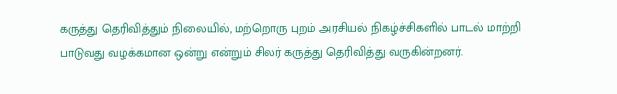கருத்து தெரிவித்தும் நிலையில், மற்றொரு புறம் அரசியல் நிகழ்ச்சிகளில் பாடல் மாற்றி பாடுவது வழக்கமான ஒன்று என்றும் சிலர் கருத்து தெரிவித்து வருகின்றனர்.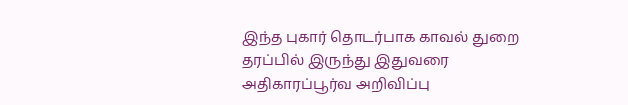இந்த புகார் தொடர்பாக காவல் துறை தரப்பில் இருந்து இதுவரை அதிகாரப்பூர்வ அறிவிப்பு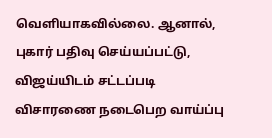வெளியாகவில்லை. ஆனால், புகார் பதிவு செய்யப்பட்டு, விஜய்யிடம் சட்டப்படி விசாரணை நடைபெற வாய்ப்பு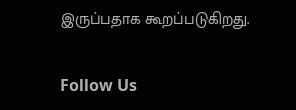இருப்பதாக கூறப்படுகிறது.

Follow Us